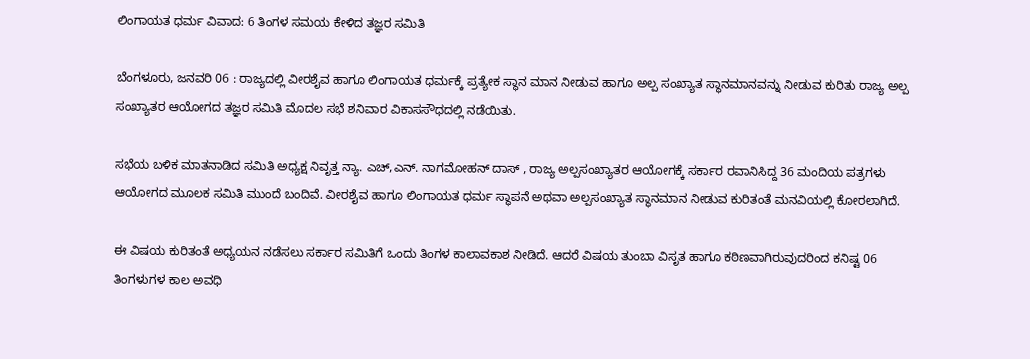ಲಿಂಗಾಯತ ಧರ್ಮ ವಿವಾದ: 6 ತಿಂಗಳ ಸಮಯ ಕೇಳಿದ ತಜ್ಞರ ಸಮಿತಿ

ಬೆಂಗಳೂರು, ಜನವರಿ 06 : ರಾಜ್ಯದಲ್ಲಿ ವೀರಶೈವ ಹಾಗೂ ಲಿಂಗಾಯತ ಧರ್ಮಕ್ಕೆ ಪ್ರತ್ಯೇಕ ಸ್ಥಾನ ಮಾನ ನೀಡುವ ಹಾಗೂ ಅಲ್ಪ ಸಂಖ್ಯಾತ ಸ್ಥಾನಮಾನವನ್ನು ನೀಡುವ ಕುರಿತು ರಾಜ್ಯ ಅಲ್ಪ ಸಂಖ್ಯಾತರ ಆಯೋಗದ ತಜ್ಞರ ಸಮಿತಿ ಮೊದಲ ಸಭೆ ಶನಿವಾರ ವಿಕಾಸಸೌಧದಲ್ಲಿ ನಡೆಯಿತು.

ಸಭೆಯ ಬಳಿಕ ಮಾತನಾಡಿದ ಸಮಿತಿ ಅಧ್ಯಕ್ಷ ನಿವೃತ್ತ ನ್ಯಾ. ಎಚ್,ಎನ್. ನಾಗಮೋಹನ್ ದಾಸ್ , ರಾಜ್ಯ ಅಲ್ಪಸಂಖ್ಯಾತರ ಆಯೋಗಕ್ಕೆ ಸರ್ಕಾರ ರವಾನಿಸಿದ್ದ 36 ಮಂದಿಯ ಪತ್ರಗಳು ಆಯೋಗದ ಮೂಲಕ ಸಮಿತಿ ಮುಂದೆ ಬಂದಿವೆ. ವೀರಶೈವ ಹಾಗೂ ಲಿಂಗಾಯತ ಧರ್ಮ ಸ್ಥಾಪನೆ ಅಥವಾ ಅಲ್ಪಸಂಖ್ಯಾತ ಸ್ಥಾನಮಾನ ನೀಡುವ ಕುರಿತಂತೆ ಮನವಿಯಲ್ಲಿ ಕೋರಲಾಗಿದೆ.

ಈ ವಿಷಯ ಕುರಿತಂತೆ ಅಧ್ಯಯನ ನಡೆಸಲು ಸರ್ಕಾರ ಸಮಿತಿಗೆ ಒಂದು ತಿಂಗಳ ಕಾಲಾವಕಾಶ ನೀಡಿದೆ. ಆದರೆ ವಿಷಯ ತುಂಬಾ ವಿಸೃತ ಹಾಗೂ ಕಠಿಣವಾಗಿರುವುದರಿಂದ ಕನಿಷ್ಟ 06 ತಿಂಗಳುಗಳ ಕಾಲ ಅವಧಿ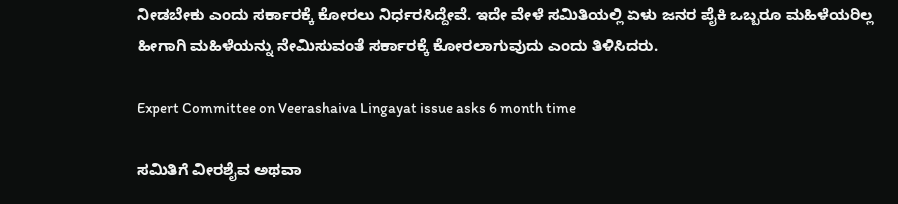ನೀಡಬೇಕು ಎಂದು ಸರ್ಕಾರಕ್ಕೆ ಕೋರಲು ನಿರ್ಧರಸಿದ್ದೇವೆ. ಇದೇ ವೇಳೆ ಸಮಿತಿಯಲ್ಲಿ ಏಳು ಜನರ ಪೈಕಿ ಒಬ್ಬರೂ ಮಹಿಳೆಯರಿಲ್ಲ ಹೀಗಾಗಿ ಮಹಿಳೆಯನ್ನು ನೇಮಿಸುವಂತೆ ಸರ್ಕಾರಕ್ಕೆ ಕೋರಲಾಗುವುದು ಎಂದು ತಿಳಿಸಿದರು.

Expert Committee on Veerashaiva Lingayat issue asks 6 month time

ಸಮಿತಿಗೆ ವೀರಶೈವ ಅಥವಾ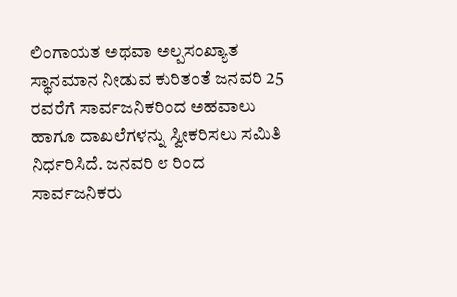ಲಿಂಗಾಯತ ಅಥವಾ ಅಲ್ಪಸಂಖ್ಯಾತ ಸ್ಥಾನಮಾನ ನೀಡುವ ಕುರಿತಂತೆ ಜನವರಿ 25 ರವರೆಗೆ ಸಾರ್ವಜನಿಕರಿಂದ ಅಹವಾಲು ಹಾಗೂ ದಾಖಲೆಗಳನ್ನು ಸ್ವೀಕರಿಸಲು ಸಮಿತಿ ನಿರ್ಧರಿಸಿದೆ. ಜನವರಿ ೮ ರಿಂದ ಸಾರ್ವಜನಿಕರು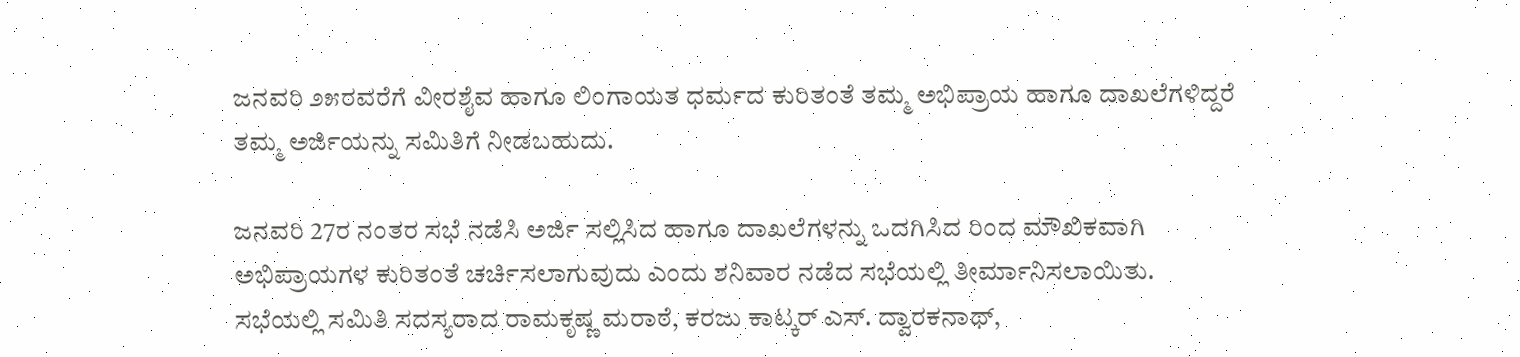ಜನವರಿ ೨೫ರವರೆಗೆ ವೀರಶೈವ ಹಾಗೂ ಲಿಂಗಾಯತ ಧರ್ಮದ ಕುರಿತಂತೆ ತಮ್ಮ ಅಭಿಪ್ರಾಯ ಹಾಗೂ ದಾಖಲೆಗಳಿದ್ದರೆ ತಮ್ಮ ಅರ್ಜಿಯನ್ನು ಸಮಿತಿಗೆ ನೀಡಬಹುದು.

ಜನವರಿ 27ರ ನಂತರ ಸಭೆ ನಡೆಸಿ ಅರ್ಜಿ ಸಲ್ಲಿಸಿದ ಹಾಗೂ ದಾಖಲೆಗಳನ್ನು ಒದಗಿಸಿದ ರಿಂದ ಮೌಖಿಕವಾಗಿ ಅಭಿಪ್ರಾಯಗಳ ಕುರಿತಂತೆ ಚರ್ಚಿಸಲಾಗುವುದು ಎಂದು ಶನಿವಾರ ನಡೆದ ಸಭೆಯಲ್ಲಿ ತೀರ್ಮಾನಿಸಲಾಯಿತು. ಸಭೆಯಲ್ಲಿ ಸಮಿತಿ ಸದಸ್ಯರಾದ ರಾಮಕೃಷ್ಣ ಮರಾಠೆ, ಕರಜು ಕಾಟ್ಕರ್ ಎಸ್. ದ್ವಾರಕನಾಥ್,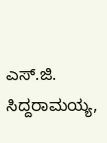ಎಸ್.ಜಿ. ಸಿದ್ದರಾಮಯ್ಯ,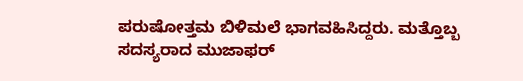ಪರುಷೋತ್ತಮ ಬಿಳಿಮಲೆ ಭಾಗವಹಿಸಿದ್ದರು. ಮತ್ತೊಬ್ಬ ಸದಸ್ಯರಾದ ಮುಜಾಫರ್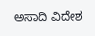ಅಸಾದಿ ವಿದೇಶ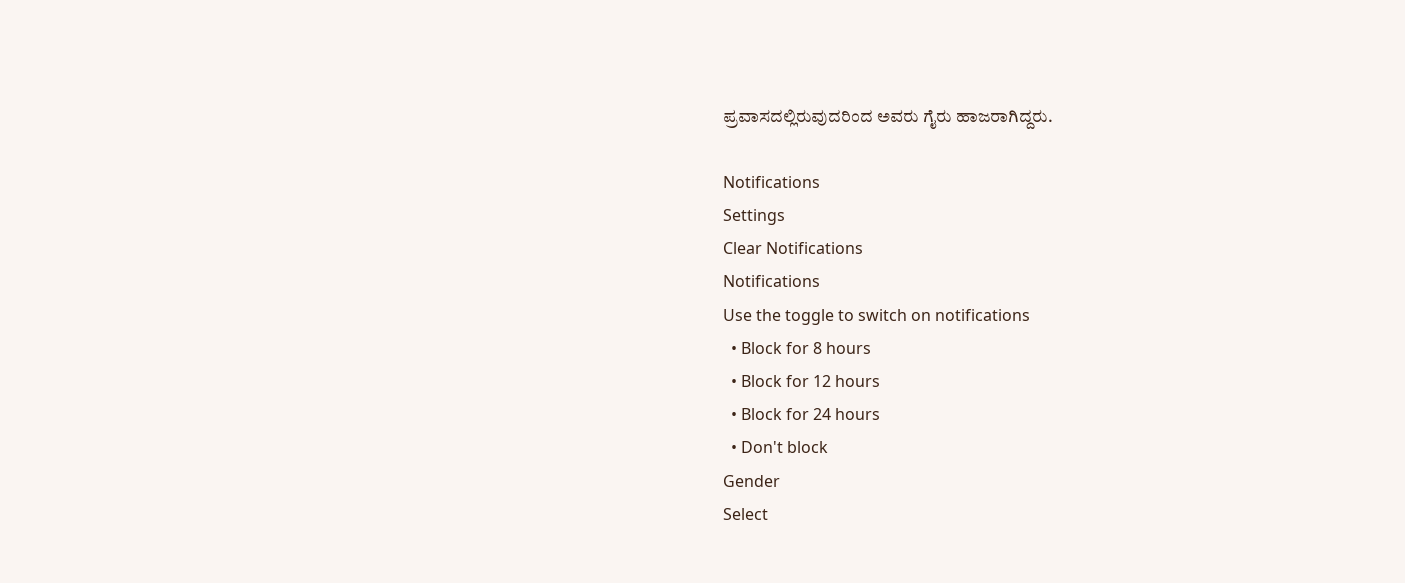ಪ್ರವಾಸದಲ್ಲಿರುವುದರಿಂದ ಅವರು ಗೈರು ಹಾಜರಾಗಿದ್ದರು.

Notifications
Settings
Clear Notifications
Notifications
Use the toggle to switch on notifications
  • Block for 8 hours
  • Block for 12 hours
  • Block for 24 hours
  • Don't block
Gender
Select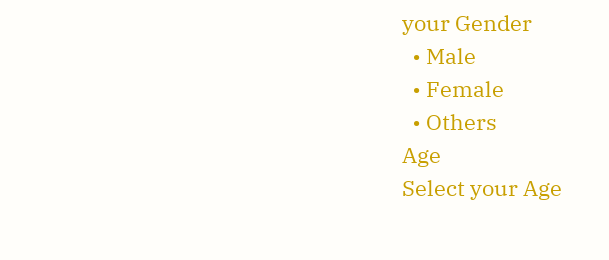your Gender
  • Male
  • Female
  • Others
Age
Select your Age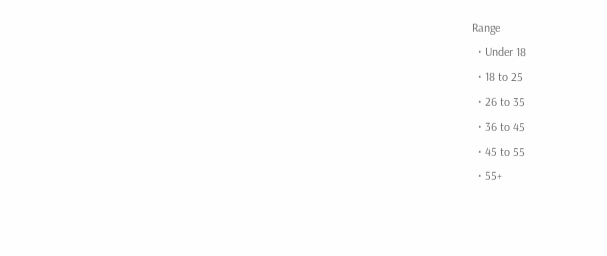Range
  • Under 18
  • 18 to 25
  • 26 to 35
  • 36 to 45
  • 45 to 55
  • 55+